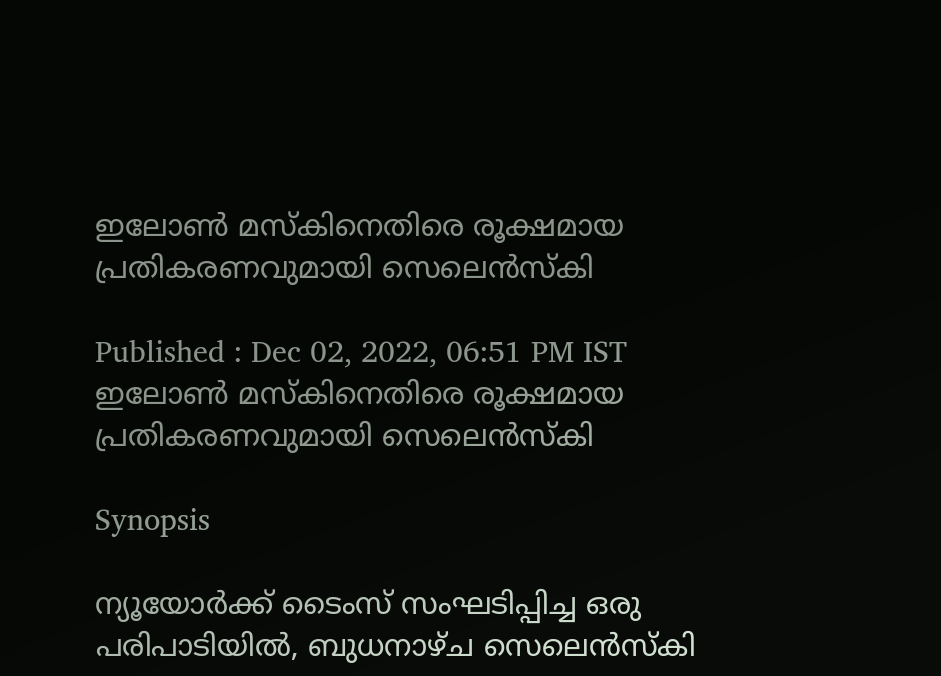ഇലോണ്‍ മസ്കിനെതിരെ രൂക്ഷമായ പ്രതികരണവുമായി സെലെൻസ്‌കി

Published : Dec 02, 2022, 06:51 PM IST
ഇലോണ്‍ മസ്കിനെതിരെ രൂക്ഷമായ പ്രതികരണവുമായി സെലെൻസ്‌കി

Synopsis

ന്യൂയോർക്ക് ടൈംസ് സംഘടിപ്പിച്ച ഒരു പരിപാടിയിൽ, ബുധനാഴ്ച സെലെൻസ്കി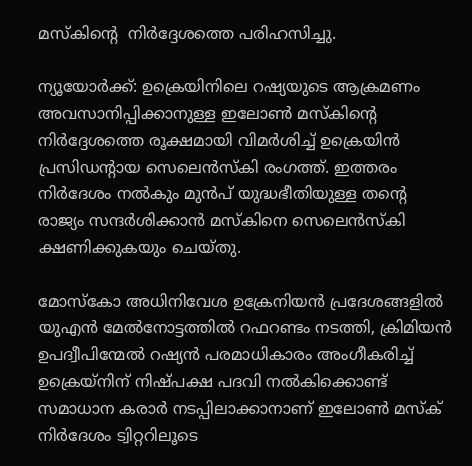മസ്കിന്‍റെ  നിർദ്ദേശത്തെ പരിഹസിച്ചു.

ന്യൂയോര്‍ക്ക്: ഉക്രെയിനിലെ റഷ്യയുടെ ആക്രമണം അവസാനിപ്പിക്കാനുള്ള ഇലോൺ മസ്‌കിന്‍റെ നിർദ്ദേശത്തെ രൂക്ഷമായി വിമര്‍ശിച്ച് ഉക്രെയിന്‍ പ്രസിഡന്‍റായ സെലെൻസ്‌കി രംഗത്ത്. ഇത്തരം നിര്‍ദേശം നല്‍കും മുന്‍പ് യുദ്ധഭീതിയുള്ള തന്‍റെ രാജ്യം സന്ദർശിക്കാൻ മസ്കിനെ സെലെൻസ്‌കി ക്ഷണിക്കുകയും ചെയ്തു.

മോസ്കോ അധിനിവേശ ഉക്രേനിയൻ പ്രദേശങ്ങളിൽ യുഎൻ മേൽനോട്ടത്തിൽ റഫറണ്ടം നടത്തി, ക്രിമിയൻ ഉപദ്വീപിന്മേൽ റഷ്യൻ പരമാധികാരം അംഗീകരിച്ച് ഉക്രെയ്നിന് നിഷ്പക്ഷ പദവി നൽകിക്കൊണ്ട് സമാധാന കരാർ നടപ്പിലാക്കാനാണ് ഇലോണ്‍ മസ്ക് നിര്‍ദേശം ട്വിറ്ററിലൂടെ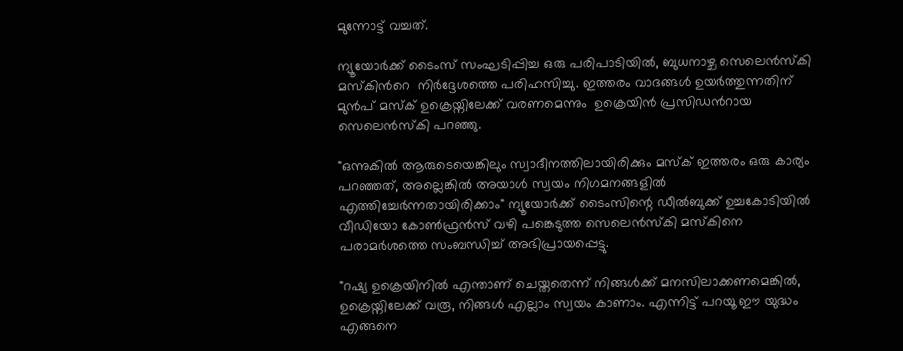മുന്നോട്ട് വച്ചത്.

ന്യൂയോർക്ക് ടൈംസ് സംഘടിപ്പിച്ച ഒരു പരിപാടിയിൽ, ബുധനാഴ്ച സെലെൻസ്കി മസ്കിന്‍റെ  നിർദ്ദേശത്തെ പരിഹസിച്ചു. ഇത്തരം വാദങ്ങള്‍ ഉയര്‍ത്തുന്നതിന് മുന്‍പ് മസ്ക് ഉക്രെയ്നിലേക്ക് വരണമെന്നും  ഉക്രെയിന്‍ പ്രസിഡന്‍റായ സെലെൻസ്‌കി പറഞ്ഞു.

"ഒന്നുകിൽ ആരുടെയെങ്കിലും സ്വാദീനത്തിലായിരിക്കും മസ്ക് ഇത്തരം ഒരു കാര്യം പറഞ്ഞത്, അല്ലെങ്കിൽ അയാള്‍ സ്വയം നിഗമനങ്ങളിൽ എത്തിച്ചേര്‍ന്നതായിരിക്കാം" ന്യൂയോർക്ക് ടൈംസിന്റെ ഡീൽബുക്ക് ഉച്ചകോടിയിൽ വീഡിയോ കോണ്‍ഫ്രന്‍സ് വഴി പങ്കെടുത്ത സെലെൻസ്‌കി മസ്‌കിനെ പരാമർശത്തെ സംബന്ധിച്ച് അഭിപ്രായപ്പെട്ടു.

"റഷ്യ ഉക്രെയിനില്‍ എന്താണ് ചെയ്തതെന്ന് നിങ്ങൾക്ക് മനസിലാക്കണമെങ്കിൽ, ഉക്രെയ്നിലേക്ക് വരൂ, നിങ്ങൾ എല്ലാം സ്വയം കാണാം. എന്നിട്ട് പറയൂ ഈ യുദ്ധം എങ്ങനെ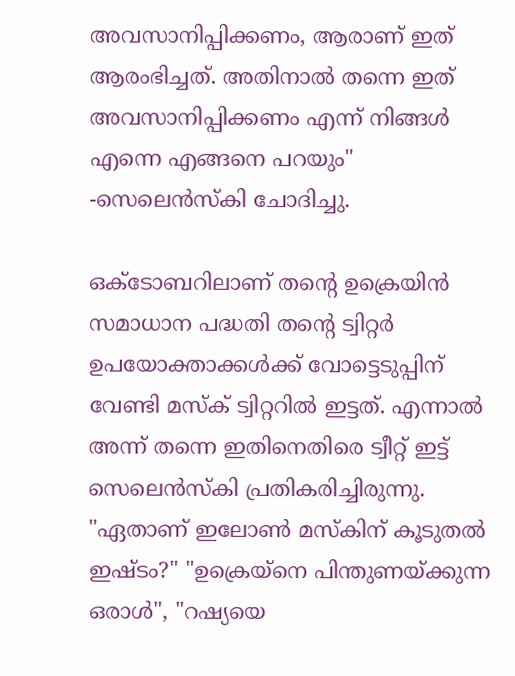അവസാനിപ്പിക്കണം, ആരാണ് ഇത് ആരംഭിച്ചത്. അതിനാല്‍ തന്നെ ഇത് അവസാനിപ്പിക്കണം എന്ന് നിങ്ങള്‍ എന്നെ എങ്ങനെ പറയും" -സെലെൻസ്‌കി ചോദിച്ചു.

ഒക്ടോബറിലാണ് തന്‍റെ ഉക്രെയിന്‍ സമാധാന പദ്ധതി തന്‍റെ ട്വിറ്റര്‍ ഉപയോക്താക്കള്‍ക്ക് വോട്ടെടുപ്പിന് വേണ്ടി മസ്ക് ട്വിറ്ററില്‍ ഇട്ടത്. എന്നാല്‍ അന്ന് തന്നെ ഇതിനെതിരെ ട്വീറ്റ് ഇട്ട് സെലെൻസ്‌കി പ്രതികരിച്ചിരുന്നു.  "ഏതാണ് ഇലോണ്‍ മസ്കിന് കൂടുതൽ ഇഷ്ടം?" "ഉക്രെയ്നെ പിന്തുണയ്ക്കുന്ന ഒരാൾ", "റഷ്യയെ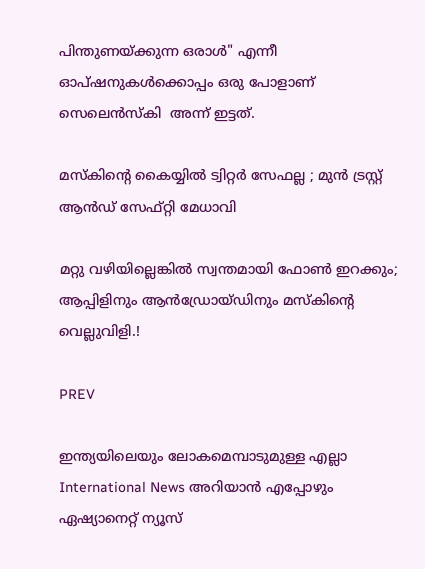പിന്തുണയ്ക്കുന്ന ഒരാൾ" എന്നീ ഓപ്ഷനുകൾക്കൊപ്പം ഒരു പോളാണ് സെലെൻസ്‌കി  അന്ന് ഇട്ടത്.

മസ്കിന്റെ കൈയ്യിൽ ട്വിറ്റർ സേഫല്ല ; മുൻ ട്രസ്റ്റ് ആൻഡ് സേഫ്റ്റി മേധാവി

മറ്റു വഴിയില്ലെങ്കില്‍ സ്വന്തമായി ഫോണ്‍ ഇറക്കും; ആപ്പിളിനും ആന്‍ഡ്രോയ്ഡിനും മസ്കിന്‍റെ വെല്ലുവിളി.!

PREV

ഇന്ത്യയിലെയും ലോകമെമ്പാടുമുള്ള എല്ലാ International News അറിയാൻ എപ്പോഴും ഏഷ്യാനെറ്റ് ന്യൂസ്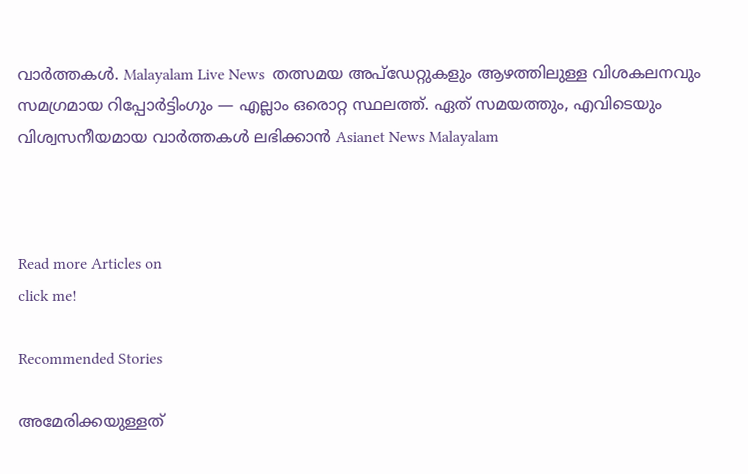വാർത്തകൾ. Malayalam Live News  തത്സമയ അപ്‌ഡേറ്റുകളും ആഴത്തിലുള്ള വിശകലനവും സമഗ്രമായ റിപ്പോർട്ടിംഗും — എല്ലാം ഒരൊറ്റ സ്ഥലത്ത്. ഏത് സമയത്തും, എവിടെയും വിശ്വസനീയമായ വാർത്തകൾ ലഭിക്കാൻ Asianet News Malayalam



Read more Articles on
click me!

Recommended Stories

അമേരിക്കയുള്ളത്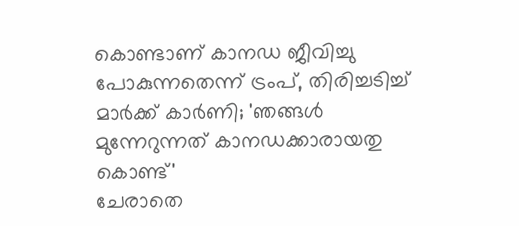കൊണ്ടാണ് കാനഡ ജീവിച്ചു പോകുന്നതെന്ന് ട്രംപ്, തിരിച്ചടിച്ച് മാർക്ക് കാർണി; 'ഞങ്ങൾ മുന്നേറുന്നത് കാനഡക്കാരായതു കൊണ്ട്'
ചേരാതെ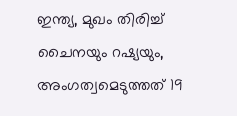ഇന്ത്യ, മുഖം തിരിച്ച് ചൈനയും റഷ്യയും, അംഗത്വമെടുത്തത് 19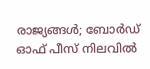രാജ്യങ്ങൾ; ബോർഡ് ഓഫ് പീസ് നിലവിൽ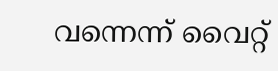വന്നെന്ന് വൈറ്റ്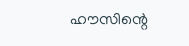ഹൗസിന്റെ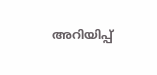അറിയിപ്പ്